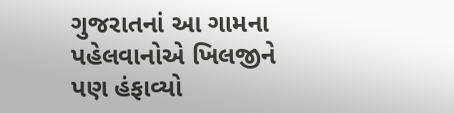ગુજરાતનાં આ ગામના પહેલવાનોએ ખિલજીને પણ હંફાવ્યો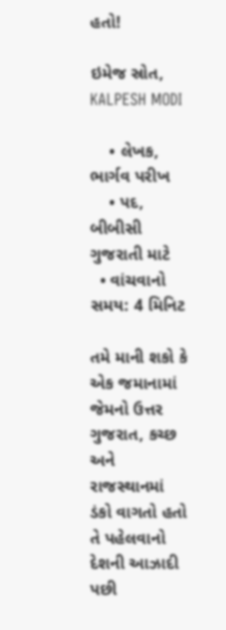હતો!

ઇમેજ સ્રોત, KALPESH MODI

    • લેખક, ભાર્ગવ પરીખ
    • પદ, બીબીસી ગુજરાતી માટે
  • વાંચવાનો સમય: 4 મિનિટ

તમે માની શકો કે એક જમાનામાં જેમનો ઉત્તર ગુજરાત, કચ્છ અને રાજસ્થાનમાં ડંકો વાગતો હતો તે પહેલવાનો દેશની આઝાદી પછી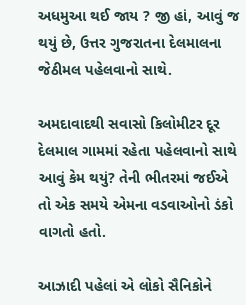અધમુઆ થઈ જાય ? જી હાં, આવું જ થયું છે, ઉત્તર ગુજરાતના દેલમાલના જેઠીમલ પહેલવાનો સાથે.

અમદાવાદથી સવાસો કિલોમીટર દૂર દેલમાલ ગામમાં રહેતા પહેલવાનો સાથે આવું કેમ થયું? તેની ભીતરમાં જઈએ તો એક સમયે એમના વડવાઓનો ડંકો વાગતો હતો.

આઝાદી પહેલાં એ લોકો સૈનિકોને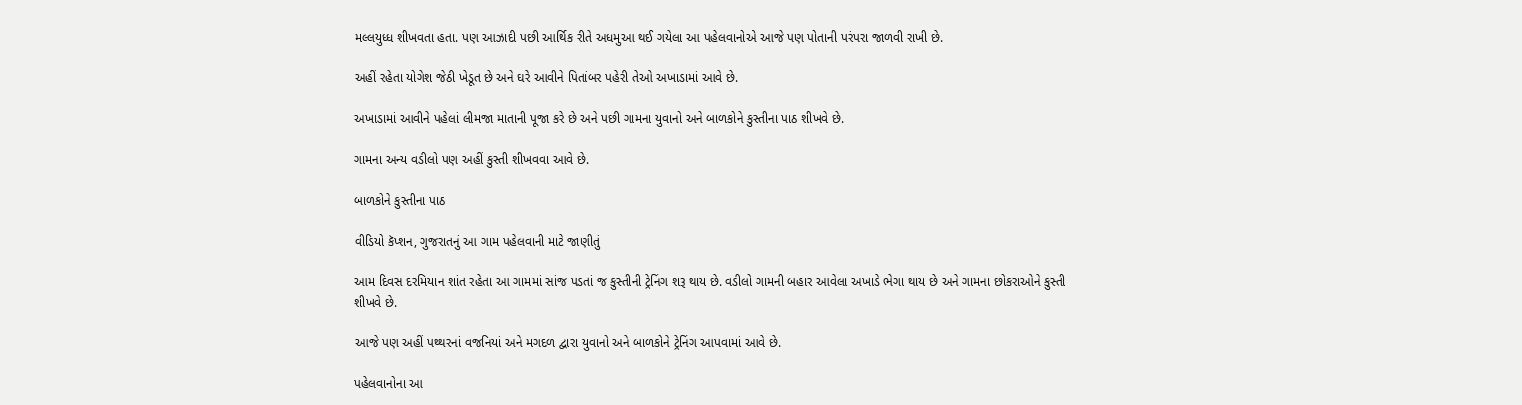મલ્લયુધ્ધ શીખવતા હતા. પણ આઝાદી પછી આર્થિક રીતે અધમુઆ થઈ ગયેલા આ પહેલવાનોએ આજે પણ પોતાની પરંપરા જાળવી રાખી છે.

અહીં રહેતા યોગેશ જેઠી ખેડૂત છે અને ઘરે આવીને પિતાંબર પહેરી તેઓ અખાડામાં આવે છે.

અખાડામાં આવીને પહેલાં લીમજા માતાની પૂજા કરે છે અને પછી ગામના યુવાનો અને બાળકોને કુસ્તીના પાઠ શીખવે છે.

ગામના અન્ય વડીલો પણ અહીં કુસ્તી શીખવવા આવે છે.

બાળકોને કુસ્તીના પાઠ

વીડિયો કૅપ્શન, ગુજરાતનું આ ગામ પહેલવાની માટે જાણીતું

આમ દિવસ દરમિયાન શાંત રહેતા આ ગામમાં સાંજ પડતાં જ કુસ્તીની ટ્રેનિંગ શરૂ થાય છે. વડીલો ગામની બહાર આવેલા અખાડે ભેગા થાય છે અને ગામના છોકરાઓને કુસ્તી શીખવે છે.

આજે પણ અહીં પથ્થરનાં વજનિયાં અને મગદળ દ્વારા યુવાનો અને બાળકોને ટ્રેનિંગ આપવામાં આવે છે.

પહેલવાનોના આ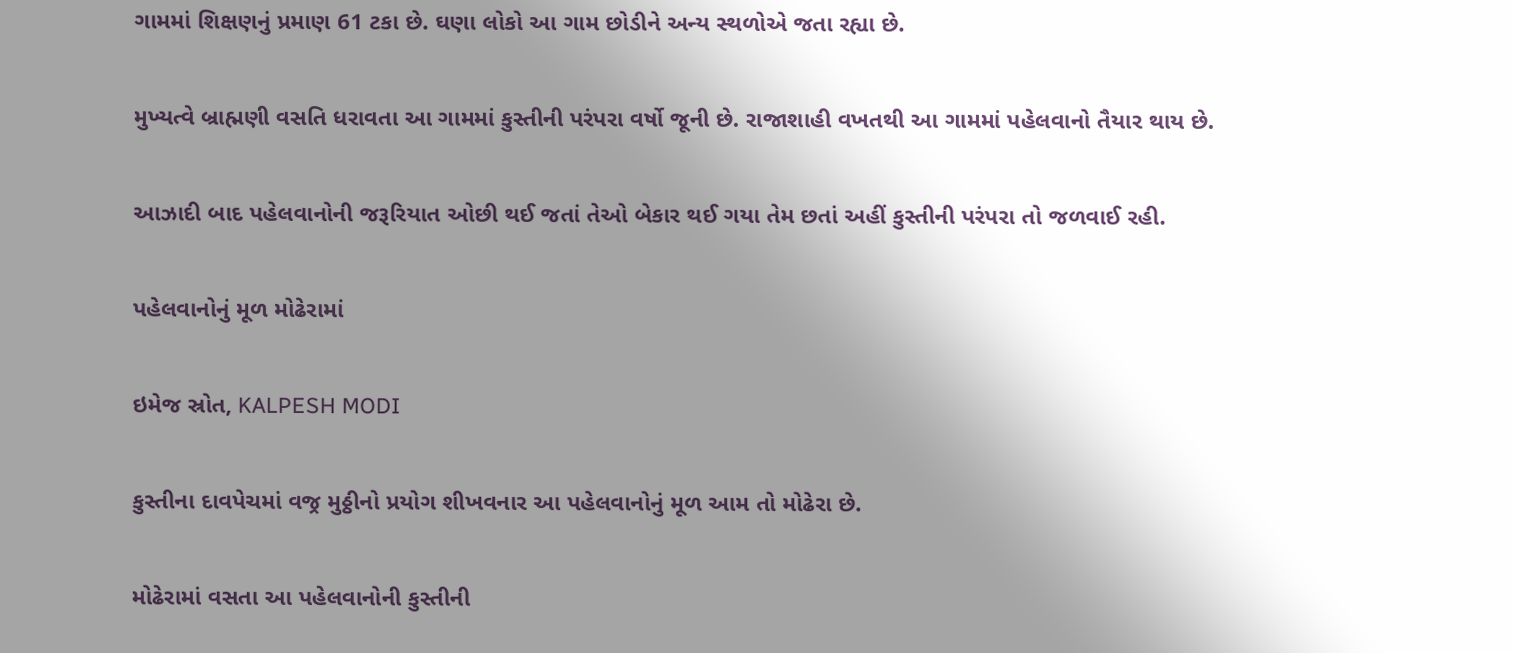ગામમાં શિક્ષણનું પ્રમાણ 61 ટકા છે. ઘણા લોકો આ ગામ છોડીને અન્ય સ્થળોએ જતા રહ્યા છે.

મુખ્યત્વે બ્રાહ્મણી વસતિ ધરાવતા આ ગામમાં કુસ્તીની પરંપરા વર્ષો જૂની છે. રાજાશાહી વખતથી આ ગામમાં પહેલવાનો તૈયાર થાય છે.

આઝાદી બાદ પહેલવાનોની જરૂરિયાત ઓછી થઈ જતાં તેઓ બેકાર થઈ ગયા તેમ છતાં અહીં કુસ્તીની પરંપરા તો જળવાઈ રહી.

પહેલવાનોનું મૂળ મોઢેરામાં

ઇમેજ સ્રોત, KALPESH MODI

કુસ્તીના દાવપેચમાં વજ્ર મુઠ્ઠીનો પ્રયોગ શીખવનાર આ પહેલવાનોનું મૂળ આમ તો મોઢેરા છે.

મોઢેરામાં વસતા આ પહેલવાનોની કુસ્તીની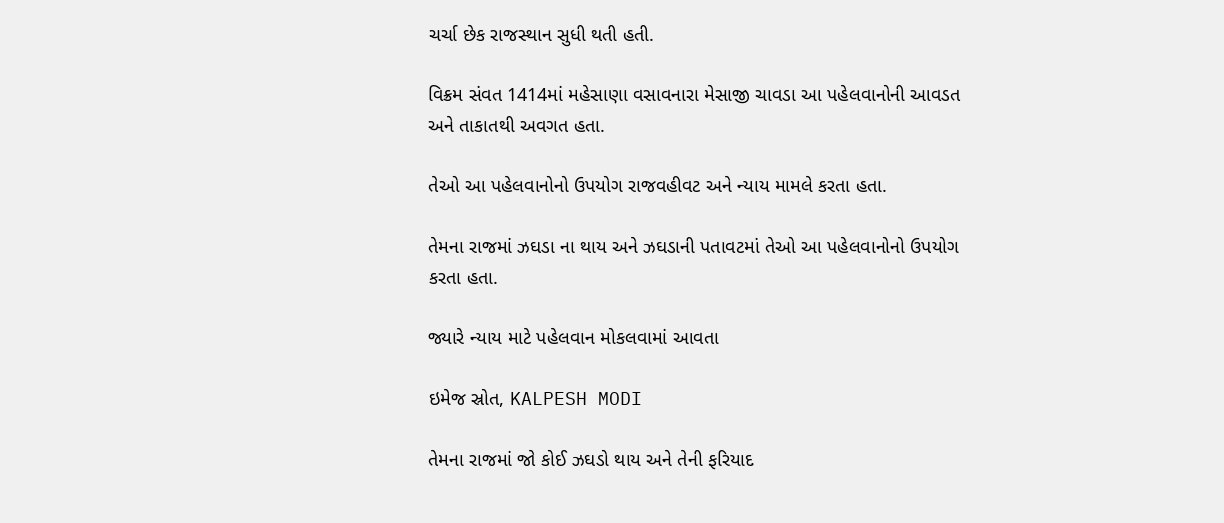ચર્ચા છેક રાજસ્થાન સુધી થતી હતી.

વિક્રમ સંવત 1414માં મહેસાણા વસાવનારા મેસાજી ચાવડા આ પહેલવાનોની આવડત અને તાકાતથી અવગત હતા.

તેઓ આ પહેલવાનોનો ઉપયોગ રાજવહીવટ અને ન્યાય મામલે કરતા હતા.

તેમના રાજમાં ઝઘડા ના થાય અને ઝઘડાની પતાવટમાં તેઓ આ પહેલવાનોનો ઉપયોગ કરતા હતા.

જ્યારે ન્યાય માટે પહેલવાન મોકલવામાં આવતા

ઇમેજ સ્રોત, KALPESH MODI

તેમના રાજમાં જો કોઈ ઝઘડો થાય અને તેની ફરિયાદ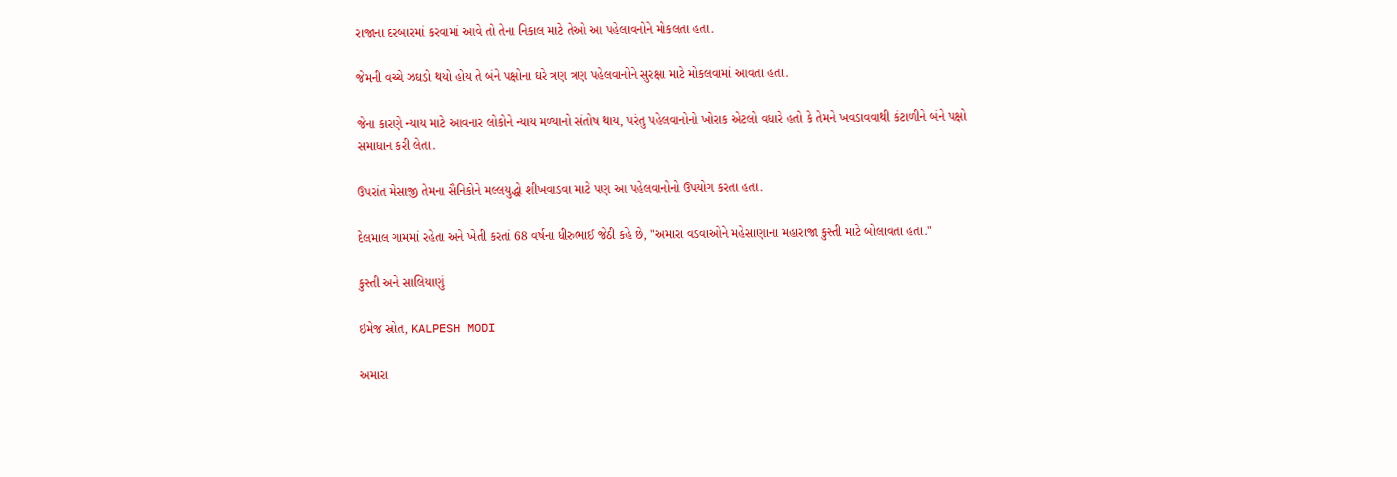રાજાના દરબારમાં કરવામાં આવે તો તેના નિકાલ માટે તેઓ આ પહેલાવનોને મોકલતા હતા.

જેમની વચ્ચે ઝઘડો થયો હોય તે બંને પક્ષોના ઘરે ત્રણ ત્રણ પહેલવાનોને સુરક્ષા માટે મોકલવામાં આવતા હતા.

જેના કારણે ન્યાય માટે આવનાર લોકોને ન્યાય મળ્યાનો સંતોષ થાય, પરંતુ પહેલવાનોનો ખોરાક એટલો વધારે હતો કે તેમને ખવડાવવાથી કંટાળીને બંને પક્ષો સમાધાન કરી લેતા.

ઉપરાંત મેસાજી તેમના સૈનિકોને મલ્લયુદ્ધો શીખવાડવા માટે પણ આ પહેલવાનોનો ઉપયોગ કરતા હતા.

દેલમાલ ગામમાં રહેતા અને ખેતી કરતાં 68 વર્ષના ધીરુભાઈ જેઠી કહે છે, "અમારા વડવાઓને મહેસાણાના મહારાજા કુસ્તી માટે બોલાવતા હતા."

કુસ્તી અને સાલિયાણું

ઇમેજ સ્રોત, KALPESH MODI

અમારા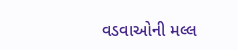વડવાઓની મલ્લ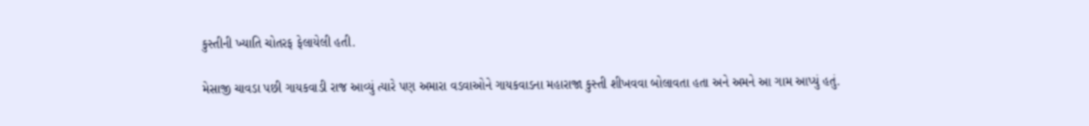કુસ્તીની ખ્યાતિ ચોતરફ ફેલાયેલી હતી.

મેસાજી ચાવડા પછી ગાયકવાડી રાજ આવ્યું ત્યારે પણ અમારા વડવાઓને ગાયકવાડના મહારાજા કુસ્તી શીખવવા બોલાવતા હતા અને અમને આ ગામ આપ્યું હતું.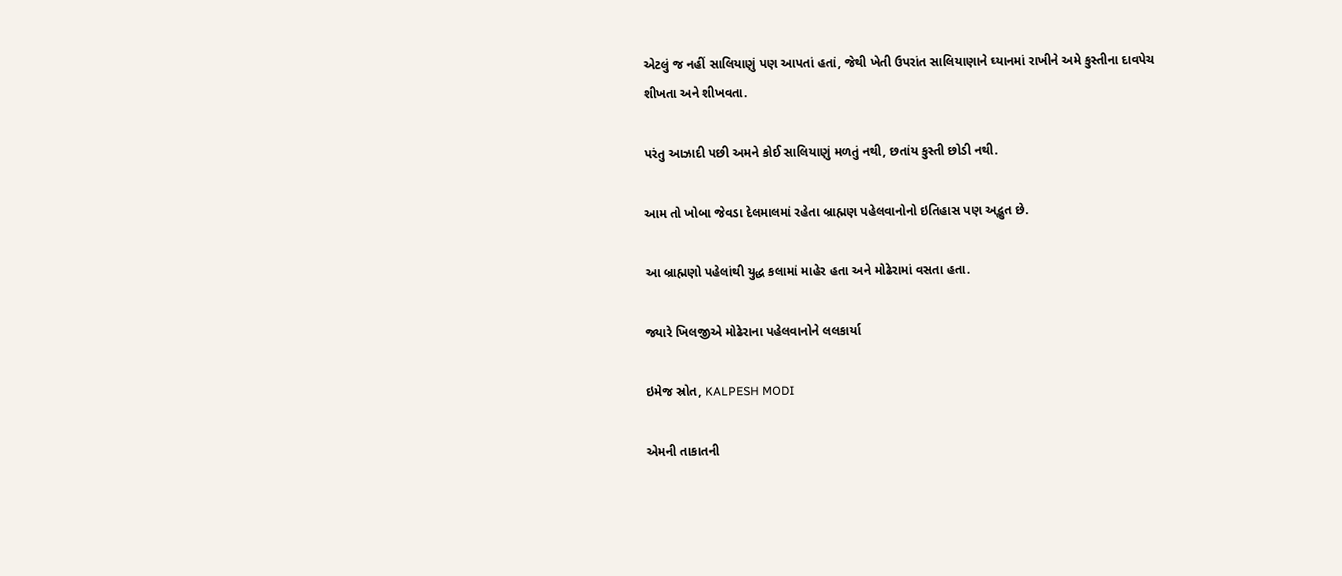એટલું જ નહીં સાલિયાણું પણ આપતાં હતાં, જેથી ખેતી ઉપરાંત સાલિયાણાને ઘ્યાનમાં રાખીને અમે કુસ્તીના દાવપેચ શીખતા અને શીખવતા.

પરંતુ આઝાદી પછી અમને કોઈ સાલિયાણું મળતું નથી, છતાંય કુસ્તી છોડી નથી.

આમ તો ખોબા જેવડા દેલમાલમાં રહેતા બ્રાહ્મણ પહેલવાનોનો ઇતિહાસ પણ અદ્ભુત છે.

આ બ્રાહ્મણો પહેલાંથી યુદ્ધ કલામાં માહેર હતા અને મોઢેરામાં વસતા હતા.

જ્યારે ખિલજીએ મોઢેરાના પહેલવાનોને લલકાર્યા

ઇમેજ સ્રોત, KALPESH MODI

એમની તાકાતની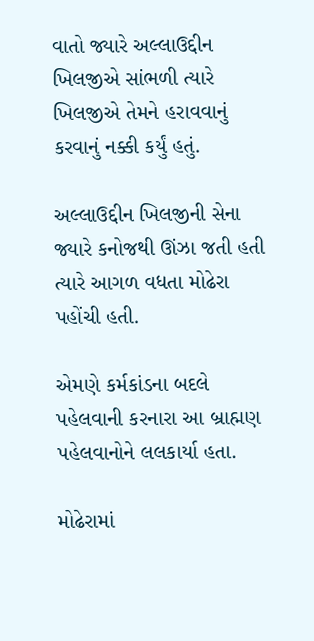વાતો જ્યારે અલ્લાઉદ્દીન ખિલજીએ સાંભળી ત્યારે ખિલજીએ તેમને હરાવવાનું કરવાનું નક્કી કર્યું હતું.

અલ્લાઉદ્દીન ખિલજીની સેના જ્યારે કનોજથી ઊંઝા જતી હતી ત્યારે આગળ વધતા મોઢેરા પહોંચી હતી.

એમણે કર્મકાંડના બદલે પહેલવાની કરનારા આ બ્રાહ્મણ પહેલવાનોને લલકાર્યા હતા.

મોઢેરામાં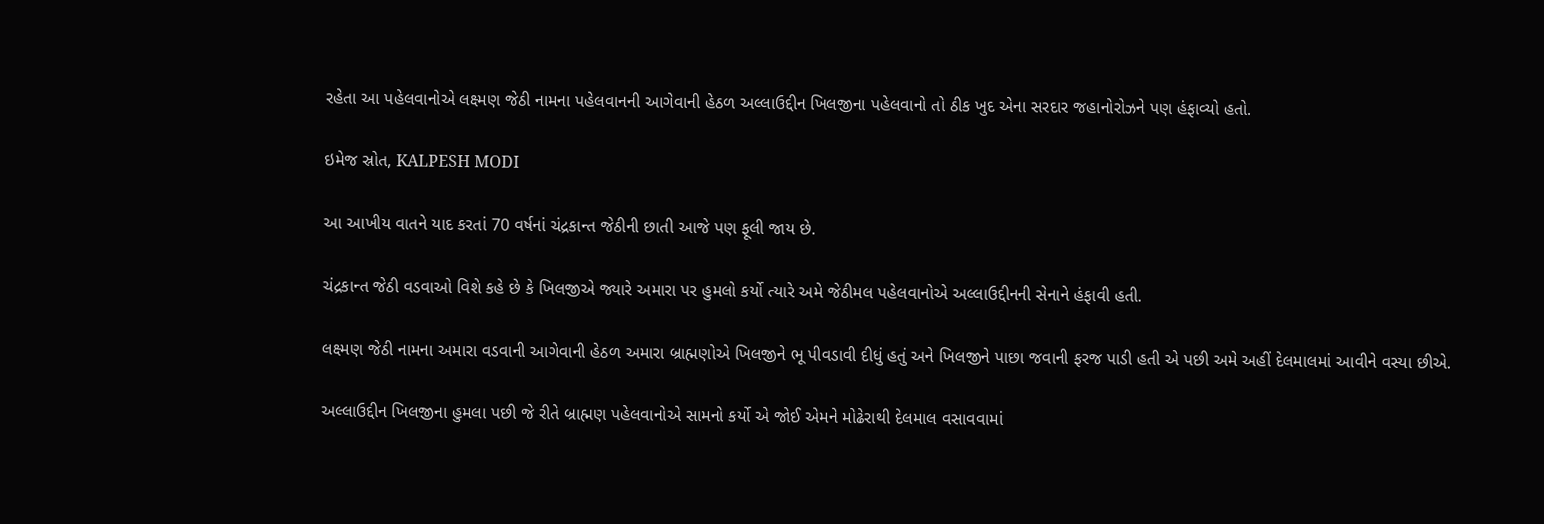રહેતા આ પહેલવાનોએ લક્ષ્મણ જેઠી નામના પહેલવાનની આગેવાની હેઠળ અલ્લાઉદ્દીન ખિલજીના પહેલવાનો તો ઠીક ખુદ એના સરદાર જહાનોરોઝને પણ હંફાવ્યો હતો.

ઇમેજ સ્રોત, KALPESH MODI

આ આખીય વાતને યાદ કરતાં 70 વર્ષનાં ચંદ્રકાન્ત જેઠીની છાતી આજે પણ ફૂલી જાય છે.

ચંદ્રકાન્ત જેઠી વડવાઓ વિશે કહે છે કે ખિલજીએ જ્યારે અમારા પર હુમલો કર્યો ત્યારે અમે જેઠીમલ પહેલવાનોએ અલ્લાઉદ્દીનની સેનાને હંફાવી હતી.

લક્ષ્મણ જેઠી નામના અમારા વડવાની આગેવાની હેઠળ અમારા બ્રાહ્મણોએ ખિલજીને ભૂ પીવડાવી દીધું હતું અને ખિલજીને પાછા જવાની ફરજ પાડી હતી એ પછી અમે અહીં દેલમાલમાં આવીને વસ્યા છીએ.

અલ્લાઉદ્દીન ખિલજીના હુમલા પછી જે રીતે બ્રાહ્મણ પહેલવાનોએ સામનો કર્યો એ જોઈ એમને મોઢેરાથી દેલમાલ વસાવવામાં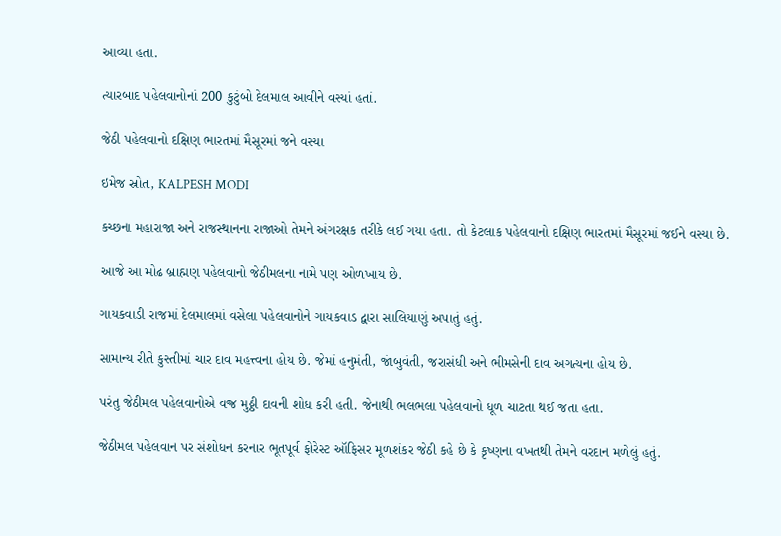આવ્યા હતા.

ત્યારબાદ પહેલવાનોનાં 200 કુટુંબો દેલમાલ આવીને વસ્યાં હતાં.

જેઠી પહેલવાનો દક્ષિણ ભારતમાં મૈસૂરમાં જને વસ્યા

ઇમેજ સ્રોત, KALPESH MODI

કચ્છના મહારાજા અને રાજસ્થાનના રાજાઓ તેમને અંગરક્ષક તરીકે લઈ ગયા હતા. તો કેટલાક પહેલવાનો દક્ષિણ ભારતમાં મૈસૂરમાં જઈને વસ્યા છે.

આજે આ મોઢ બ્રાહ્મણ પહેલવાનો જેઠીમલના નામે પણ ઓળખાય છે.

ગાયકવાડી રાજમાં દેલમાલમાં વસેલા પહેલવાનોને ગાયકવાડ દ્વારા સાલિયાણું અપાતું હતું.

સામાન્ય રીતે કુસ્તીમાં ચાર દાવ મહત્ત્વના હોય છે. જેમાં હનુમંતી, જાંબુવંતી, જરાસંધી અને ભીમસેની દાવ અગત્યના હોય છે.

પરંતુ જેઠીમલ પહેલવાનોએ વજ્ર મુઠ્ઠી દાવની શોધ કરી હતી. જેનાથી ભલભલા પહેલવાનો ધૂળ ચાટતા થઈ જતા હતા.

જેઠીમલ પહેલવાન પર સંશોધન કરનાર ભૂતપૂર્વ ફોરેસ્ટ ઑફિસર મૂળશંકર જેઠી કહે છે કે કૃષ્ણના વખતથી તેમને વરદાન મળેલું હતું.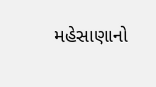મહેસાણાનો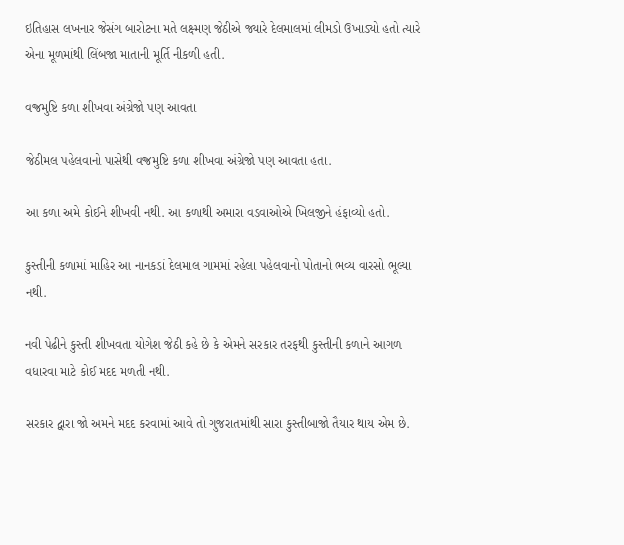ઇતિહાસ લખનાર જેસંગ બારોટના મતે લક્ષ્મણ જેઠીએ જ્યારે દેલમાલમાં લીમડો ઉખાડ્યો હતો ત્યારે એના મૂળમાંથી લિંબજા માતાની મૂર્તિ નીકળી હતી.

વજ્રમુષ્ટિ કળા શીખવા અંગ્રેજો પણ આવતા

જેઠીમલ પહેલવાનો પાસેથી વજ્રમુષ્ટિ કળા શીખવા અંગ્રેજો પણ આવતા હતા.

આ કળા અમે કોઈને શીખવી નથી. આ કળાથી અમારા વડવાઓએ ખિલજીને હંફાવ્યો હતો.

કુસ્તીની કળામાં માહિર આ નાનકડાં દેલમાલ ગામમાં રહેલા પહેલવાનો પોતાનો ભવ્ય વારસો ભૂલ્યા નથી.

નવી પેઢીને કુસ્તી શીખવતા યોગેશ જેઠી કહે છે કે એમને સરકાર તરફથી કુસ્તીની કળાને આગળ વધારવા માટે કોઈ મદદ મળતી નથી.

સરકાર દ્વારા જો અમને મદદ કરવામાં આવે તો ગુજરાતમાંથી સારા કુસ્તીબાજો તૈયાર થાય એમ છે.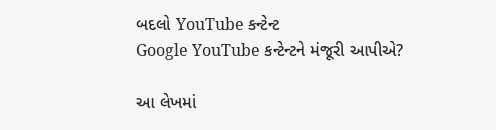બદલો YouTube કન્ટેન્ટ
Google YouTube કન્ટેન્ટને મંજૂરી આપીએ?

આ લેખમાં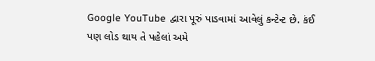Google YouTube દ્વારા પૂરું પાડવામાં આવેલું કન્ટેન્ટ છે. કંઈ પણ લોડ થાય તે પહેલાં અમે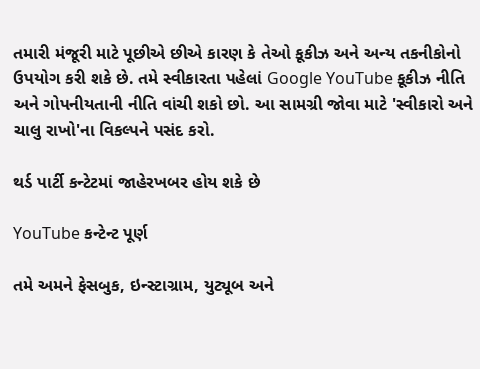તમારી મંજૂરી માટે પૂછીએ છીએ કારણ કે તેઓ કૂકીઝ અને અન્ય તકનીકોનો ઉપયોગ કરી શકે છે. તમે સ્વીકારતા પહેલાં Google YouTube કૂકીઝ નીતિ અને ગોપનીયતાની નીતિ વાંચી શકો છો. આ સામગ્રી જોવા માટે 'સ્વીકારો અને ચાલુ રાખો'ના વિકલ્પને પસંદ કરો.

થર્ડ પાર્ટી કન્ટેટમાં જાહેરખબર હોય શકે છે

YouTube કન્ટેન્ટ પૂર્ણ

તમે અમને ફેસબુક, ઇન્સ્ટાગ્રામ, યુટ્યૂબ અને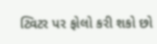ટ્વિટર પર ફોલો કરી શકો છો